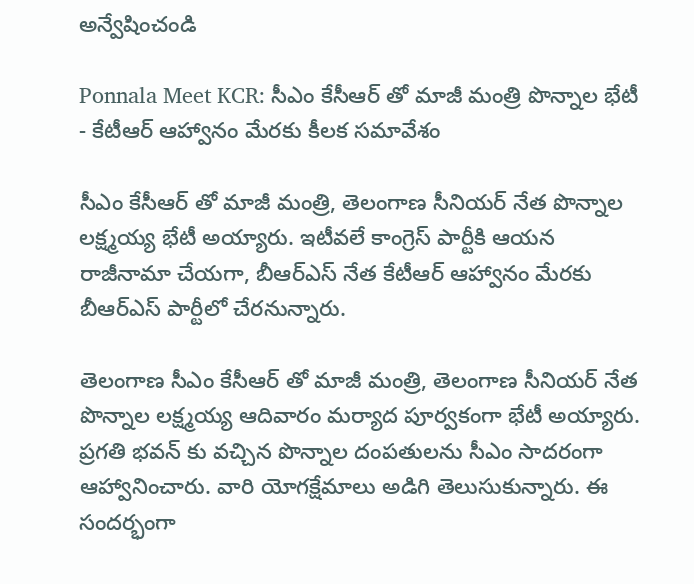అన్వేషించండి

Ponnala Meet KCR: సీఎం కేసీఆర్ తో మాజీ మంత్రి పొన్నాల భేటీ - కేటీఆర్ ఆహ్వానం మేరకు కీలక సమావేశం

సీఎం కేసీఆర్ తో మాజీ మంత్రి, తెలంగాణ సీనియర్ నేత పొన్నాల లక్ష్మయ్య భేటీ అయ్యారు. ఇటీవలే కాంగ్రెస్ పార్టీకి ఆయన రాజీనామా చేయగా, బీఆర్ఎస్ నేత కేటీఆర్ ఆహ్వానం మేరకు బీఆర్ఎస్ పార్టీలో చేరనున్నారు.

తెలంగాణ సీఎం కేసీఆర్ తో మాజీ మంత్రి, తెలంగాణ సీనియర్ నేత పొన్నాల లక్ష్మయ్య ఆదివారం మర్యాద పూర్వకంగా భేటీ అయ్యారు. ప్రగతి భవన్ కు వచ్చిన పొన్నాల దంపతులను సీఎం సాదరంగా ఆహ్వానించారు. వారి యోగక్షేమాలు అడిగి తెలుసుకున్నారు. ఈ సందర్భంగా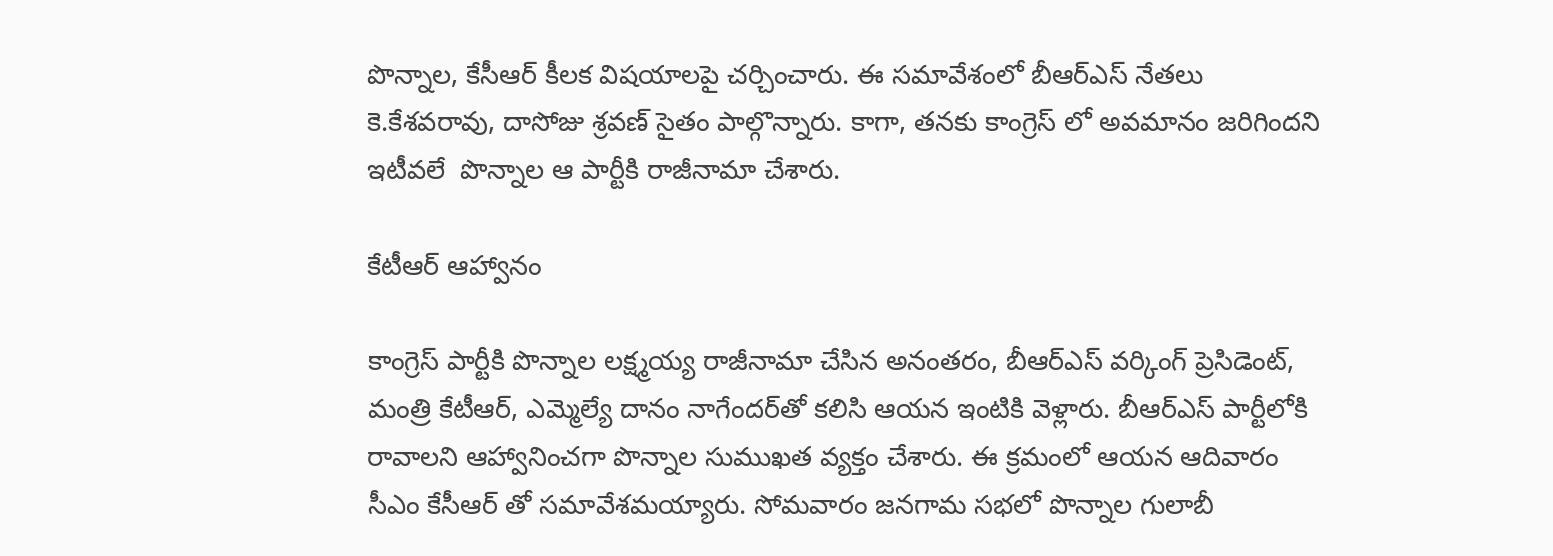పొన్నాల, కేసీఆర్ కీలక విషయాలపై చర్చించారు. ఈ సమావేశంలో బీఆర్ఎస్ నేతలు కె.కేశవరావు, దాసోజు శ్రవణ్ సైతం పాల్గొన్నారు. కాగా, తనకు కాంగ్రెస్ లో అవమానం జరిగిందని ఇటీవలే  పొన్నాల ఆ పార్టీకి రాజీనామా చేశారు.

కేటీఆర్ ఆహ్వానం

కాంగ్రెస్ పార్టీకి పొన్నాల లక్ష్మయ్య రాజీనామా చేసిన అనంతరం, బీఆర్ఎస్ వర్కింగ్ ప్రెసిడెంట్, మంత్రి కేటీఆర్, ఎమ్మెల్యే దానం నాగేందర్‌తో కలిసి ఆయన ఇంటికి వెళ్లారు. బీఆర్ఎస్ పార్టీలోకి రావాలని ఆహ్వానించగా పొన్నాల సుముఖత వ్యక్తం చేశారు. ఈ క్రమంలో ఆయన ఆదివారం సీఎం కేసీఆర్ తో సమావేశమయ్యారు. సోమవారం జనగామ సభలో పొన్నాల గులాబీ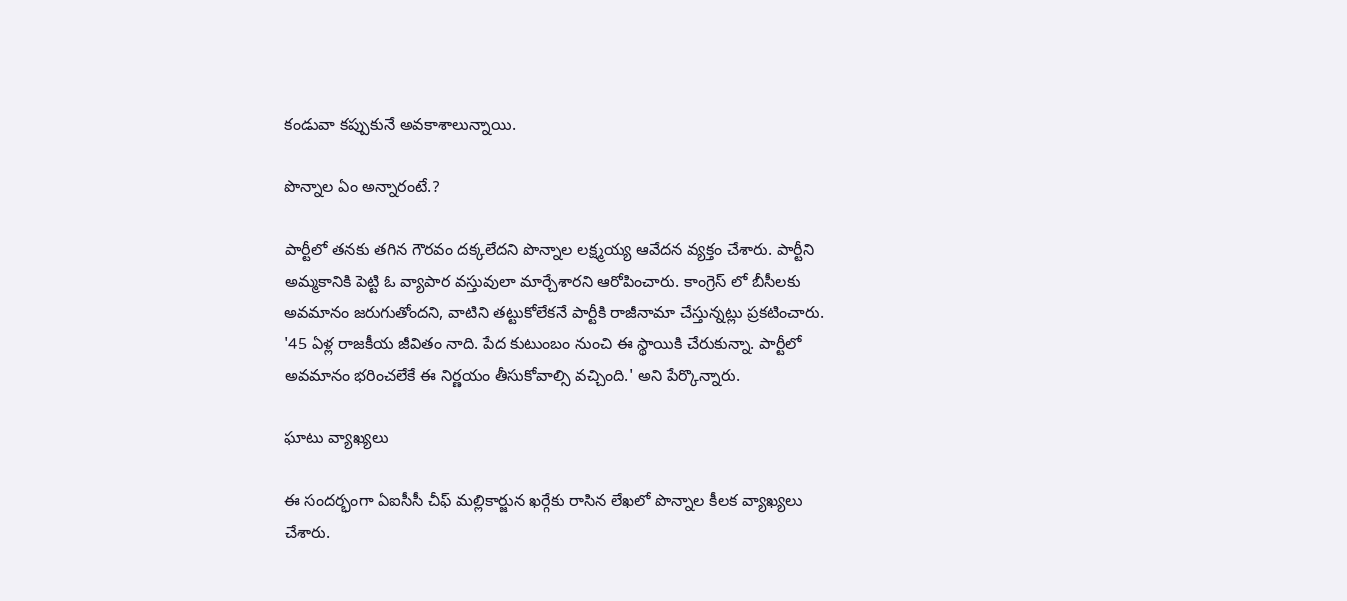కండువా కప్పుకునే అవకాశాలున్నాయి.

పొన్నాల ఏం అన్నారంటే.?

పార్టీలో తనకు తగిన గౌరవం దక్కలేదని పొన్నాల లక్ష్మయ్య ఆవేదన వ్యక్తం చేశారు. పార్టీని అమ్మకానికి పెట్టి ఓ వ్యాపార వస్తువులా మార్చేశారని ఆరోపించారు. కాంగ్రెస్ లో బీసీలకు అవమానం జరుగుతోందని, వాటిని తట్టుకోలేకనే పార్టీకి రాజీనామా చేస్తున్నట్లు ప్రకటించారు. '45 ఏళ్ల రాజకీయ జీవితం నాది. పేద కుటుంబం నుంచి ఈ స్థాయికి చేరుకున్నా. పార్టీలో అవమానం భరించలేకే ఈ నిర్ణయం తీసుకోవాల్సి వచ్చింది.' అని పేర్కొన్నారు.

ఘాటు వ్యాఖ్యలు

ఈ సందర్భంగా ఏఐసీసీ చీఫ్ మల్లికార్జున ఖర్గేకు రాసిన లేఖలో పొన్నాల కీలక వ్యాఖ్యలు చేశారు.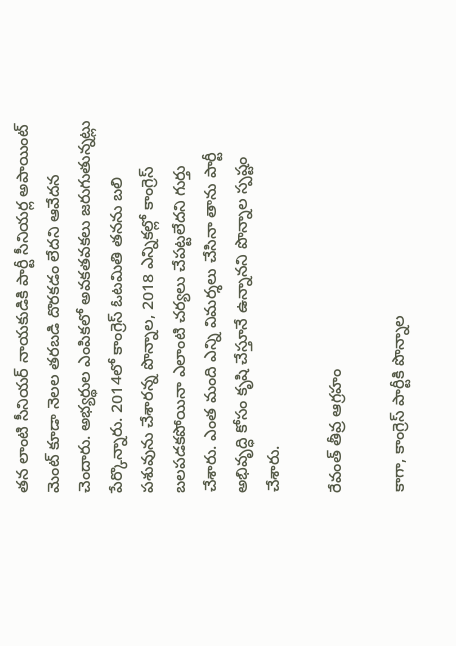తన లాంటి సీనియర్ నాయకుడికి పార్టీ సీనియర్ల అపాయింట్ మెంట్ కూడా నెలల తరబడి దొరకడం లేదని ఆవేదన చెందారు. అభ్యర్థుల ఎంపికలో అవకతవకలు జరుగుతున్నట్లు పేర్కొన్నారు. 2014లో కాంగ్రెస్ ఓటమితి తనను బలి పశువును చేశారన్న పొన్నాల, 2018 ఎన్నికల్లో కాంగ్రెస్ బలపడకపోయినా ఎలాంటి చర్యలు చేపట్టలేదని గుర్తు చేశారు. ఎంత మంది ఎన్ని విమర్శలు చేసినా తాను పార్టీ అభివృద్ధి కోసం కృషి చేస్తూనే ఉన్నానని పొన్నాల స్పష్టం చేశారు.

రేవంత్ తీవ్ర ఆగ్రహం

కాగా, కాంగ్రెస్ పార్టీకి పొన్నాల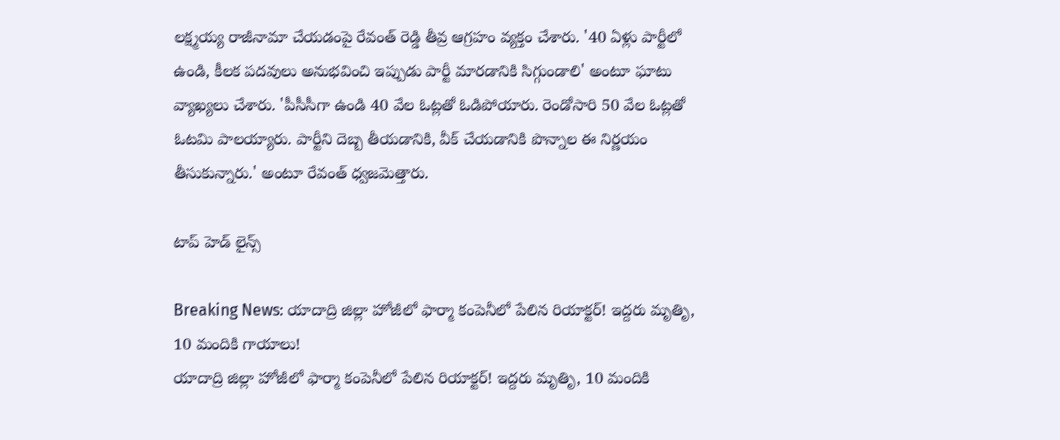లక్ష్మయ్య రాజీనామా చేయడంపై రేవంత్ రెడ్డి తీవ్ర ఆగ్రహం వ్యక్తం చేశారు. '40 ఏళ్లు పార్టీలో ఉండి, కీలక పదవులు అనుభవించి ఇప్పుడు పార్టీ మారడానికి సిగ్గుండాలి' అంటూ ఘాటు వ్యాఖ్యలు చేశారు. 'పీసీసీగా ఉండి 40 వేల ఓట్లతో ఓడిపోయారు. రెండోసారి 50 వేల ఓట్లతో ఓటమి పాలయ్యారు. పార్టీని దెబ్బ తీయడానికి, వీక్ చేయడానికి పొన్నాల ఈ నిర్ణయం తీసుకున్నారు.' అంటూ రేవంత్ ధ్వజమెత్తారు.

టాప్ హెడ్ లైన్స్

Breaking News: యాదాద్రి జిల్లా హోజీలో ఫార్మా కంపెనీలో పేలిన రియాక్టర్! ఇద్దరు మృతిృ, 10 మందికి గాయాలు!
యాదాద్రి జిల్లా హోజీలో ఫార్మా కంపెనీలో పేలిన రియాక్టర్! ఇద్దరు మృతిృ, 10 మందికి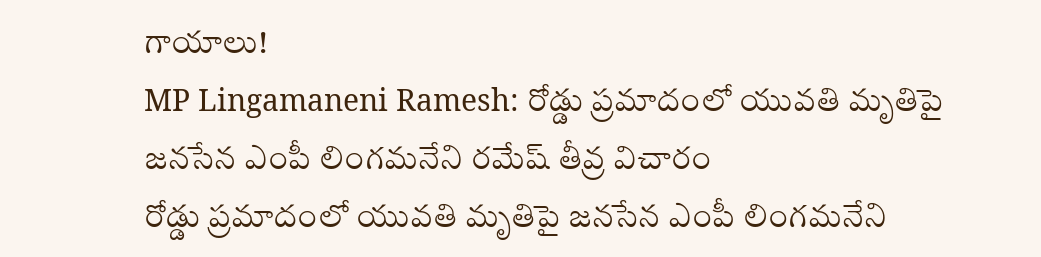గాయాలు!
MP Lingamaneni Ramesh: రోడ్డు ప్రమాదంలో యువతి మృతిపై జనసేన ఎంపీ లింగమనేని రమేష్ తీవ్ర విచారం
రోడ్డు ప్రమాదంలో యువతి మృతిపై జనసేన ఎంపీ లింగమనేని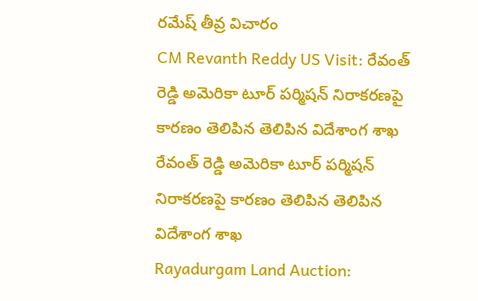రమేష్ తీవ్ర విచారం
CM Revanth Reddy US Visit: రేవంత్ రెడ్డి అమెరికా టూర్ పర్మిషన్ నిరాకరణపై కారణం తెలిపిన తెలిపిన విదేశాంగ శాఖ
రేవంత్ రెడ్డి అమెరికా టూర్ పర్మిషన్ నిరాకరణపై కారణం తెలిపిన తెలిపిన విదేశాంగ శాఖ
Rayadurgam Land Auction: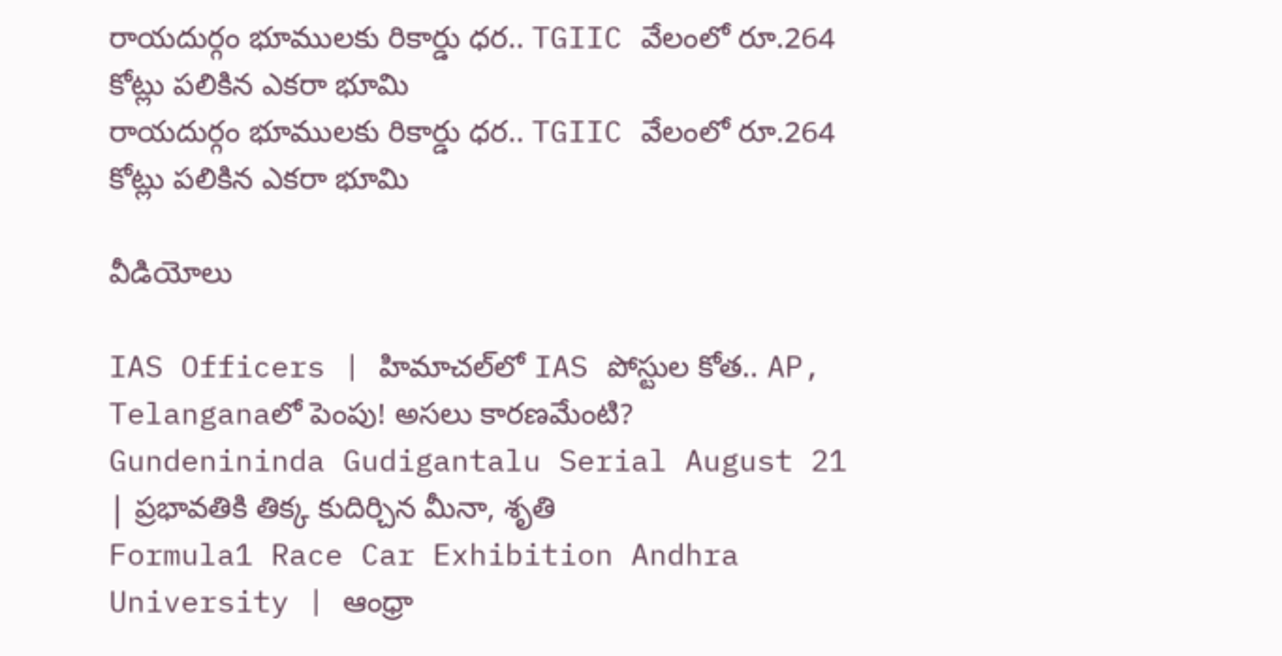రాయదుర్గం భూములకు రికార్డు ధర.. TGIIC వేలంలో రూ.264 కోట్లు పలికిన ఎకరా భూమి
రాయదుర్గం భూములకు రికార్డు ధర.. TGIIC వేలంలో రూ.264 కోట్లు పలికిన ఎకరా భూమి

వీడియోలు

IAS Officers | హిమాచల్‌లో IAS పోస్టుల కోత.. AP, Telanganaలో పెంపు! అసలు కారణమేంటి?
Gundenininda Gudigantalu Serial August 21 | ప్రభావతికి తిక్క కుదిర్చిన మీనా, శృతి
Formula1 Race Car Exhibition Andhra University | ఆంధ్రా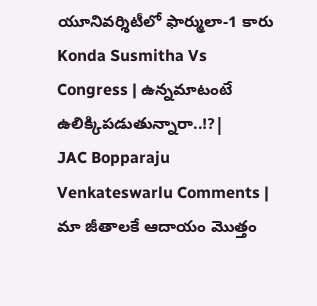యూనివర్శిటీలో ఫార్ములా-1 కారు
Konda Susmitha Vs Congress | ఉన్నమాటంటే ఉలిక్కిపడుతున్నారా..!?|
JAC Bopparaju Venkateswarlu Comments | మా జీతాలకే ఆదాయం మొత్తం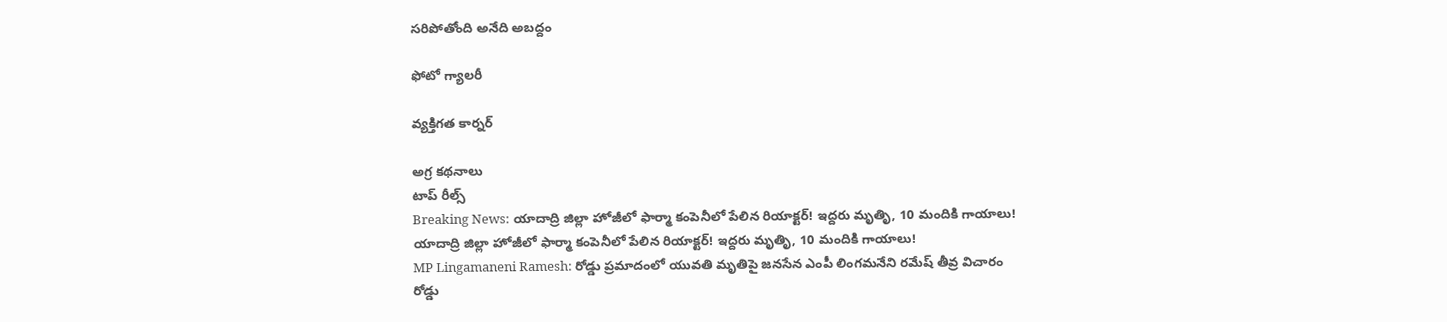సరిపోతోంది అనేది అబద్దం

ఫోటో గ్యాలరీ

వ్యక్తిగత కార్నర్

అగ్ర కథనాలు
టాప్ రీల్స్
Breaking News: యాదాద్రి జిల్లా హోజీలో ఫార్మా కంపెనీలో పేలిన రియాక్టర్! ఇద్దరు మృతిృ, 10 మందికి గాయాలు!
యాదాద్రి జిల్లా హోజీలో ఫార్మా కంపెనీలో పేలిన రియాక్టర్! ఇద్దరు మృతిృ, 10 మందికి గాయాలు!
MP Lingamaneni Ramesh: రోడ్డు ప్రమాదంలో యువతి మృతిపై జనసేన ఎంపీ లింగమనేని రమేష్ తీవ్ర విచారం
రోడ్డు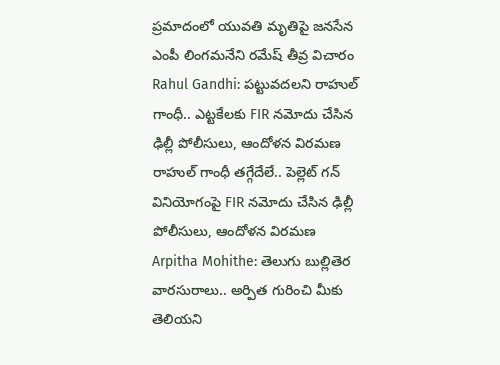ప్రమాదంలో యువతి మృతిపై జనసేన ఎంపీ లింగమనేని రమేష్ తీవ్ర విచారం
Rahul Gandhi: పట్టువదలని రాహుల్ గాంధీ.. ఎట్టకేలకు FIR నమోదు చేసిన ఢిల్లీ పోలీసులు, ఆందోళన విరమణ
రాహుల్ గాంధీ తగ్గేదేలే.. పెల్లెట్ గన్ వినియోగంపై FIR నమోదు చేసిన ఢిల్లీ పోలీసులు, ఆందోళన విరమణ
Arpitha Mohithe: తెలుగు బుల్లితెర వారసురాలు.. అర్పిత గురించి మీకు తెలియని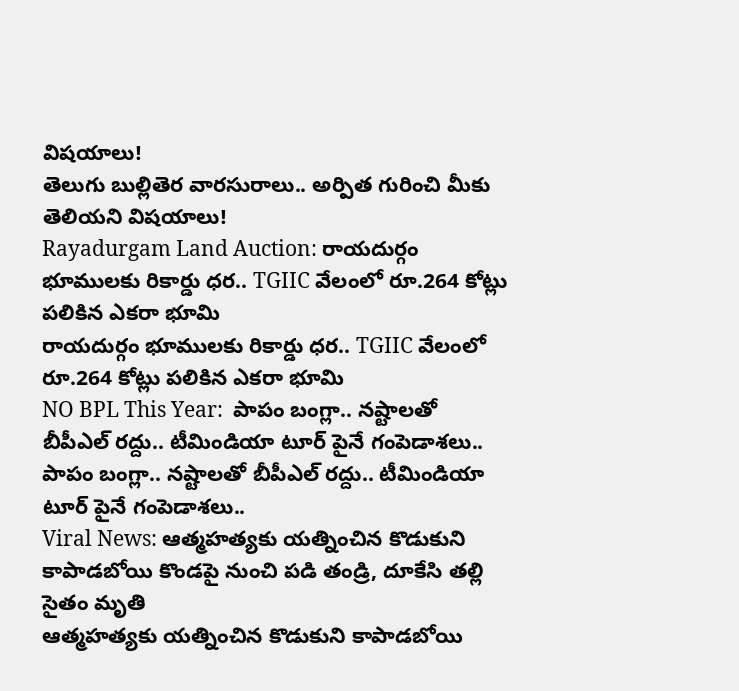విషయాలు!
తెలుగు బుల్లితెర వారసురాలు.. అర్పిత గురించి మీకు తెలియని విషయాలు!
Rayadurgam Land Auction: రాయదుర్గం భూములకు రికార్డు ధర.. TGIIC వేలంలో రూ.264 కోట్లు పలికిన ఎకరా భూమి
రాయదుర్గం భూములకు రికార్డు ధర.. TGIIC వేలంలో రూ.264 కోట్లు పలికిన ఎకరా భూమి
NO BPL This Year:  పాపం బంగ్లా.. న‌ష్టాల‌తో బీపీఎల్ ర‌ద్దు.. టీమిండియా టూర్ పైనే గంపెడాశలు..
పాపం బంగ్లా.. న‌ష్టాల‌తో బీపీఎల్ ర‌ద్దు.. టీమిండియా టూర్ పైనే గంపెడాశలు..
Viral News: ఆత్మహత్యకు యత్నించిన కొడుకుని కాపాడబోయి కొండపై నుంచి పడి తండ్రి, దూకేసి తల్లి సైతం మృతి
ఆత్మహత్యకు యత్నించిన కొడుకుని కాపాడబోయి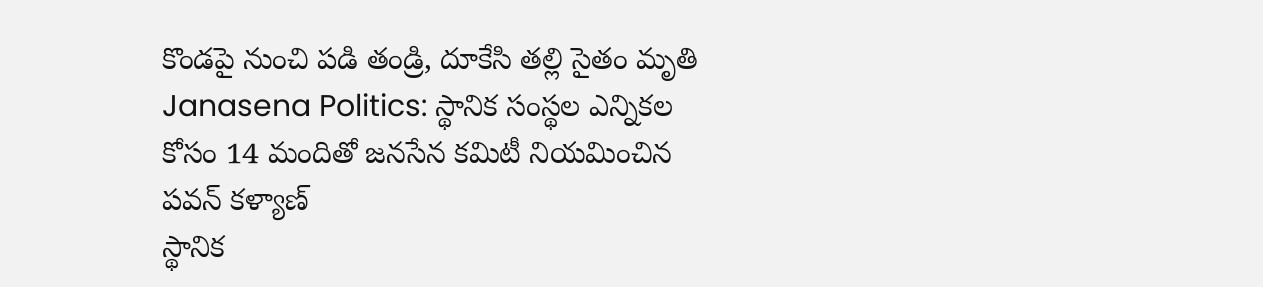కొండపై నుంచి పడి తండ్రి, దూకేసి తల్లి సైతం మృతి
Janasena Politics: స్థానిక సంస్థల ఎన్నికల కోసం 14 మందితో జనసేన కమిటీ నియమించిన పవన్ కళ్యాణ్
స్థానిక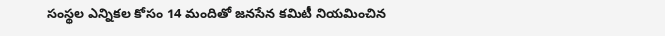సంస్థల ఎన్నికల కోసం 14 మందితో జనసేన కమిటీ నియమించిన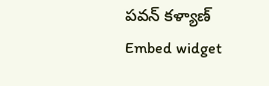పవన్ కళ్యాణ్
Embed widget